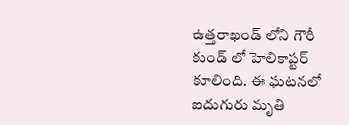ఉత్తరాఖండ్ లోని గౌరీ కుండ్ లో హెలికాప్టర్ కూలింది. ఈ ఘటనలో ఐదుగురు మృతి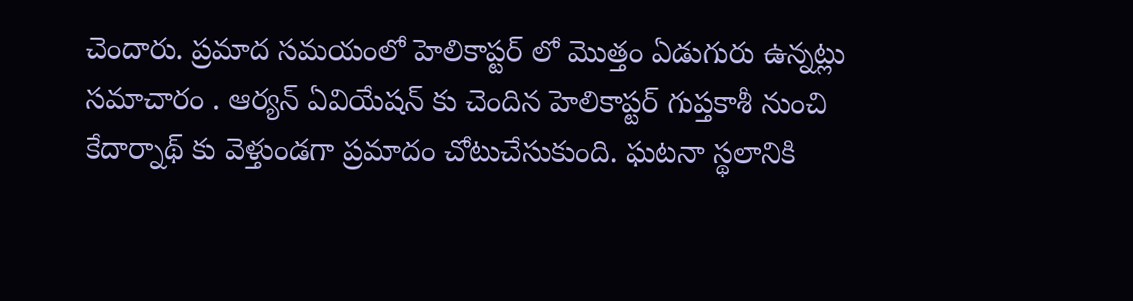చెందారు. ప్రమాద సమయంలో హెలికాప్టర్ లో మొత్తం ఏడుగురు ఉన్నట్లు సమాచారం . ఆర్యన్ ఏవియేషన్ కు చెందిన హెలికాప్టర్ గుప్తకాశీ నుంచి కేదార్నాథ్ కు వెళ్తుండగా ప్రమాదం చోటుచేసుకుంది. ఘటనా స్థలానికి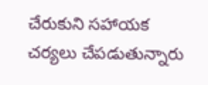చేరుకుని సహాయక చర్యలు చేపడుతున్నారు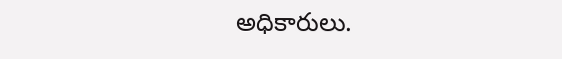అధికారులు.